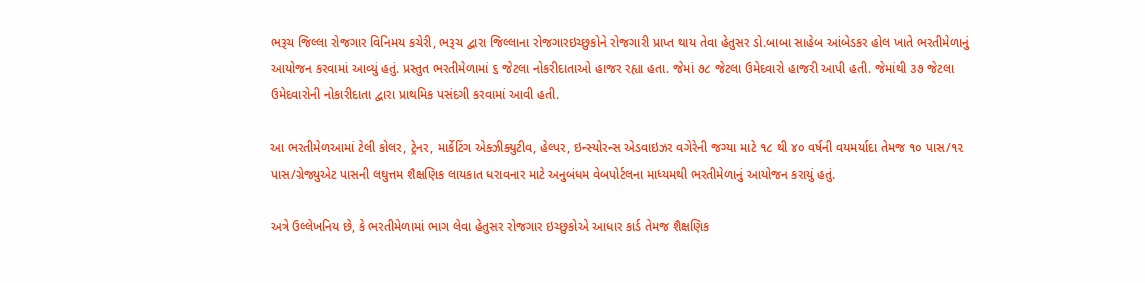ભરૂચ જિલ્લા રોજગાર વિનિમય કચેરી, ભરૂચ દ્વારા જિલ્લાના રોજગારઇચ્છુકોને રોજગારી પ્રાપ્ત થાય તેવા હેતુસર ડો.બાબા સાહેબ આંબેડકર હોલ ખાતે ભરતીમેળાનું આયોજન કરવામાં આવ્યું હતું. પ્રસ્તુત ભરતીમેળામાં ૬ જેટલા નોકરીદાતાઓ હાજર રહ્યા હતા. જેમાં ૭૮ જેટલા ઉમેદવારો હાજરી આપી હતી. જેમાંથી ૩૭ જેટલા ઉમેદવારોની નોકારીદાતા દ્વારા પ્રાથમિક પસંદગી કરવામાં આવી હતી.

આ ભરતીમેળઆમાં ટેલી કોલર, ટ્રેનર, માર્કેટિંગ એક્ઝીક્યુટીવ, હેલ્પર, ઇન્સ્યોરન્સ એડવાઇઝર વગેરેની જગ્યા માટે ૧૮ થી ૪૦ વર્ષની વયમર્યાદા તેમજ ૧૦ પાસ/૧૨ પાસ/ગ્રેજ્યુએટ પાસની લઘુત્તમ શૈક્ષણિક લાયકાત ધરાવનાર માટે અનુબંધમ વેબપોર્ટલના માધ્યમથી ભરતીમેળાનું આયોજન કરાયું હતું.

અત્રે ઉલ્લેખનિય છે, કે ભરતીમેળામાં ભાગ લેવા હેતુસર રોજગાર ઇચ્છુકોએ આધાર કાર્ડ તેમજ શૈક્ષણિક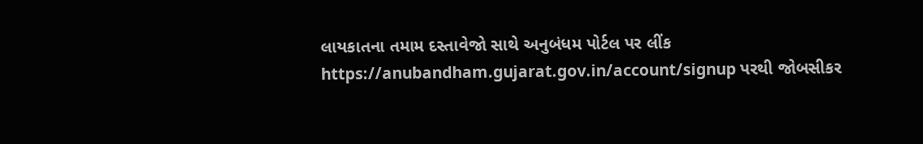લાયકાતના તમામ દસ્તાવેજો સાથે અનુબંધમ પોર્ટલ પર લીંક https://anubandham.gujarat.gov.in/account/signup પરથી જોબસીકર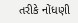તરીકે નોંધણી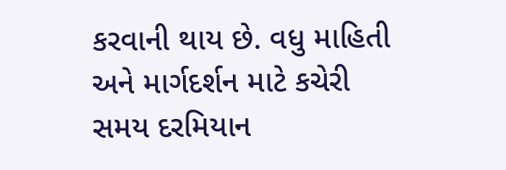કરવાની થાય છે. વધુ માહિતી અને માર્ગદર્શન માટે કચેરી સમય દરમિયાન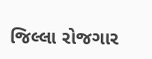જિલ્લા રોજગાર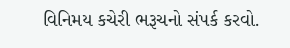વિનિમય કચેરી ભરૂચનો સંપર્ક કરવો.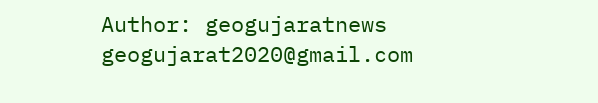Author: geogujaratnews
geogujarat2020@gmail.com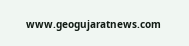www.geogujaratnews.com